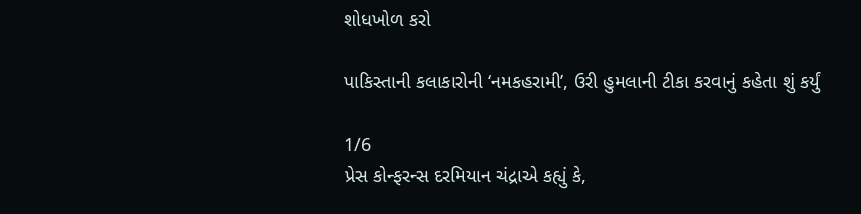શોધખોળ કરો

પાકિસ્તાની કલાકારોની ‘નમકહરામી’, ઉરી હુમલાની ટીકા કરવાનું કહેતા શું કર્યું

1/6
પ્રેસ કોન્ફરન્સ દરમિયાન ચંદ્રાએ કહ્યું કે,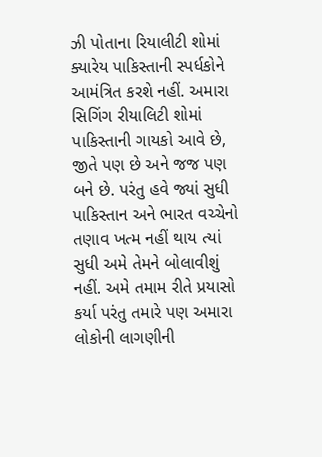ઝી પોતાના રિયાલીટી શોમાં ક્યારેય પાકિસ્તાની સ્પર્ધકોને આમંત્રિત કરશે નહીં. અમારા સિગિંગ રીયાલિટી શોમાં પાકિસ્તાની ગાયકો આવે છે, જીતે પણ છે અને જજ પણ બને છે. પરંતુ હવે જ્યાં સુધી પાકિસ્તાન અને ભારત વચ્ચેનો તણાવ ખત્મ નહીં થાય ત્યાં સુધી અમે તેમને બોલાવીશું નહીં. અમે તમામ રીતે પ્રયાસો કર્યા પરંતુ તમારે પણ અમારા લોકોની લાગણીની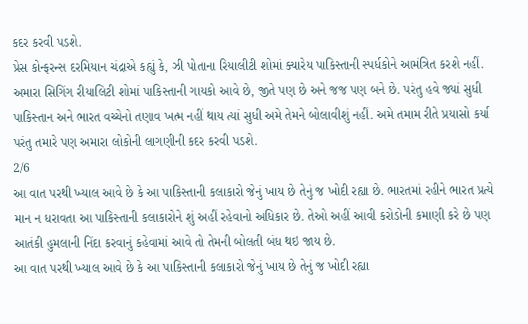કદર કરવી પડશે.
પ્રેસ કોન્ફરન્સ દરમિયાન ચંદ્રાએ કહ્યું કે, ઝી પોતાના રિયાલીટી શોમાં ક્યારેય પાકિસ્તાની સ્પર્ધકોને આમંત્રિત કરશે નહીં. અમારા સિગિંગ રીયાલિટી શોમાં પાકિસ્તાની ગાયકો આવે છે, જીતે પણ છે અને જજ પણ બને છે. પરંતુ હવે જ્યાં સુધી પાકિસ્તાન અને ભારત વચ્ચેનો તણાવ ખત્મ નહીં થાય ત્યાં સુધી અમે તેમને બોલાવીશું નહીં. અમે તમામ રીતે પ્રયાસો કર્યા પરંતુ તમારે પણ અમારા લોકોની લાગણીની કદર કરવી પડશે.
2/6
આ વાત પરથી ખ્યાલ આવે છે કે આ પાકિસ્તાની કલાકારો જેનું ખાય છે તેનું જ ખોદી રહ્યા છે. ભારતમાં રહીને ભારત પ્રત્યે માન ન ધરાવતા આ પાકિસ્તાની કલાકારોને શું અહીં રહેવાનો અધિકાર છે. તેઓ અહીં આવી કરોડોની કમાણી કરે છે પણ આતંકી હુમલાની નિંદા કરવાનું કહેવામાં આવે તો તેમની બોલતી બંધ થઇ જાય છે.
આ વાત પરથી ખ્યાલ આવે છે કે આ પાકિસ્તાની કલાકારો જેનું ખાય છે તેનું જ ખોદી રહ્યા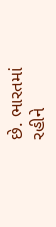છે. ભારતમાં રહીને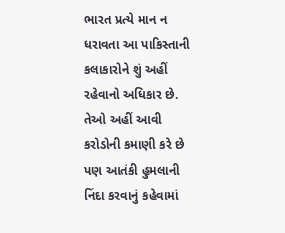ભારત પ્રત્યે માન ન ધરાવતા આ પાકિસ્તાની કલાકારોને શું અહીં રહેવાનો અધિકાર છે. તેઓ અહીં આવી કરોડોની કમાણી કરે છે પણ આતંકી હુમલાની નિંદા કરવાનું કહેવામાં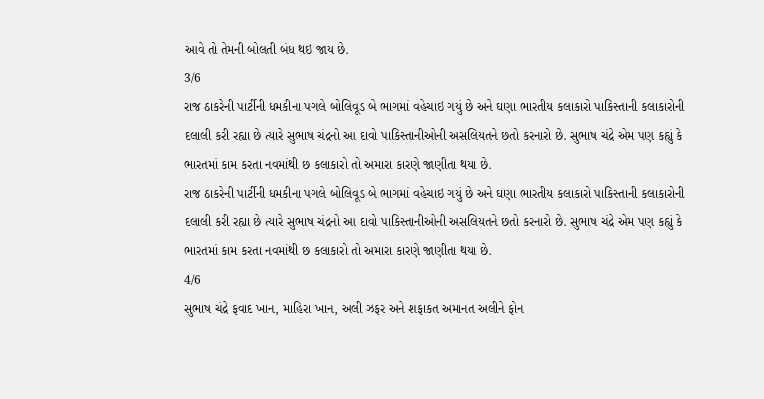આવે તો તેમની બોલતી બંધ થઇ જાય છે.
3/6
રાજ ઠાકરેની પાર્ટીની ધમકીના પગલે બોલિવૂડ બે ભાગમાં વહેચાઇ ગયું છે અને ઘણા ભારતીય કલાકારો પાકિસ્તાની કલાકારોની દલાલી કરી રહ્યા છે ત્યારે સુભાષ ચંદ્રનો આ દાવો પાકિસ્તાનીઓની અસલિયતને છતો કરનારો છે. સુભાષ ચંદ્રે એમ પણ કહ્યું કે ભારતમાં કામ કરતા નવમાંથી છ કલાકારો તો અમારા કારણે જાણીતા થયા છે.
રાજ ઠાકરેની પાર્ટીની ધમકીના પગલે બોલિવૂડ બે ભાગમાં વહેચાઇ ગયું છે અને ઘણા ભારતીય કલાકારો પાકિસ્તાની કલાકારોની દલાલી કરી રહ્યા છે ત્યારે સુભાષ ચંદ્રનો આ દાવો પાકિસ્તાનીઓની અસલિયતને છતો કરનારો છે. સુભાષ ચંદ્રે એમ પણ કહ્યું કે ભારતમાં કામ કરતા નવમાંથી છ કલાકારો તો અમારા કારણે જાણીતા થયા છે.
4/6
સુભાષ ચંદ્રે ફવાદ ખાન, માહિરા ખાન, અલી ઝફર અને શફાકત અમાનત અલીને ફોન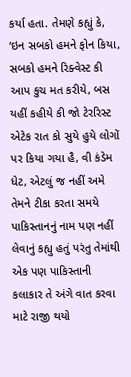કર્યા હતા. તેમણે કહ્યું કે, ‘ઇન સબકો હમને ફોન કિયા, સબકો હમને રિક્વેસ્ટ કી આપ કુચ મત કરીયે, બસ યહીં કહીયે કી જો ટેરરિસ્ટ એટેક રાત કો સુયે હુયે લોગોં પર કિયા ગયા હૈ, વી કંડેમ ધેટ, એટલું જ નહીં અમે તેમને ટીકા કરતા સમયે પાકિસ્તાનનું નામ પણ નહીં લેવાનું કહ્યુ હતું પરંતુ તેમાંથી એક પણ પાકિસ્તાની કલાકાર તે અંગે વાત કરવા માટે રાજી થયો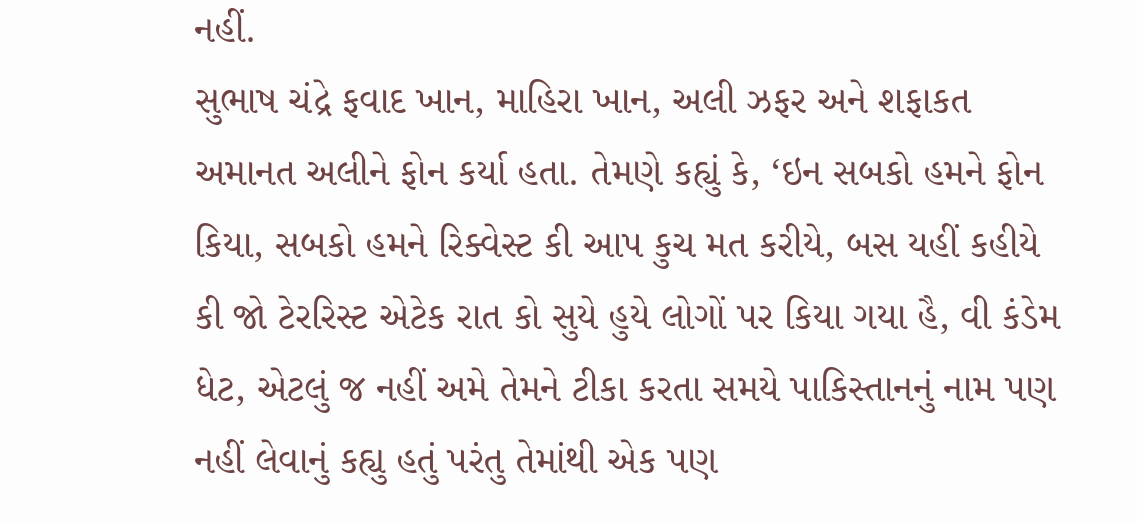નહીં.
સુભાષ ચંદ્રે ફવાદ ખાન, માહિરા ખાન, અલી ઝફર અને શફાકત અમાનત અલીને ફોન કર્યા હતા. તેમણે કહ્યું કે, ‘ઇન સબકો હમને ફોન કિયા, સબકો હમને રિક્વેસ્ટ કી આપ કુચ મત કરીયે, બસ યહીં કહીયે કી જો ટેરરિસ્ટ એટેક રાત કો સુયે હુયે લોગોં પર કિયા ગયા હૈ, વી કંડેમ ધેટ, એટલું જ નહીં અમે તેમને ટીકા કરતા સમયે પાકિસ્તાનનું નામ પણ નહીં લેવાનું કહ્યુ હતું પરંતુ તેમાંથી એક પણ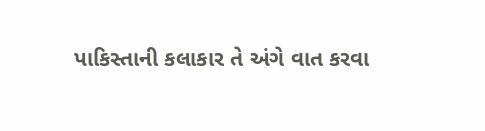પાકિસ્તાની કલાકાર તે અંગે વાત કરવા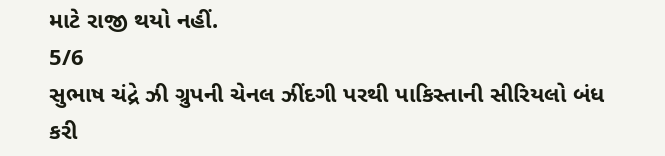માટે રાજી થયો નહીં.
5/6
સુભાષ ચંદ્રે ઝી ગ્રુપની ચેનલ ઝીંદગી પરથી પાકિસ્તાની સીરિયલો બંધ કરી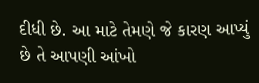દીધી છે. આ માટે તેમણે જે કારણ આપ્યું છે તે આપણી આંખો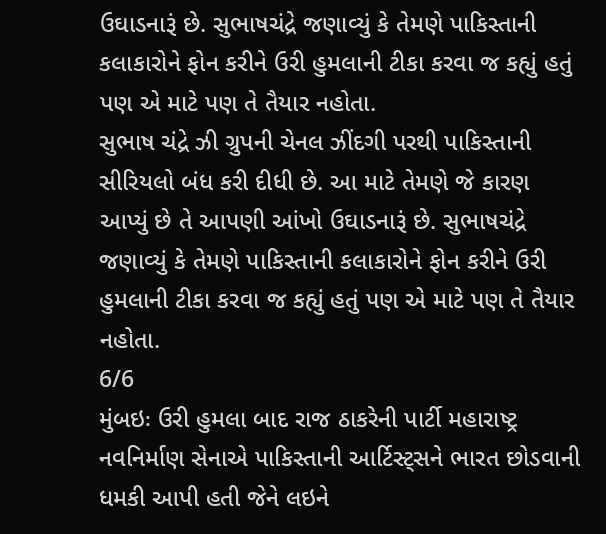ઉઘાડનારૂં છે. સુભાષચંદ્રે જણાવ્યું કે તેમણે પાકિસ્તાની કલાકારોને ફોન કરીને ઉરી હુમલાની ટીકા કરવા જ કહ્યું હતું પણ એ માટે પણ તે તૈયાર નહોતા.
સુભાષ ચંદ્રે ઝી ગ્રુપની ચેનલ ઝીંદગી પરથી પાકિસ્તાની સીરિયલો બંધ કરી દીધી છે. આ માટે તેમણે જે કારણ આપ્યું છે તે આપણી આંખો ઉઘાડનારૂં છે. સુભાષચંદ્રે જણાવ્યું કે તેમણે પાકિસ્તાની કલાકારોને ફોન કરીને ઉરી હુમલાની ટીકા કરવા જ કહ્યું હતું પણ એ માટે પણ તે તૈયાર નહોતા.
6/6
મુંબઇઃ ઉરી હુમલા બાદ રાજ ઠાકરેની પાર્ટી મહારાષ્ટ્ર નવનિર્માણ સેનાએ પાકિસ્તાની આર્ટિસ્ટ્સને ભારત છોડવાની ધમકી આપી હતી જેને લઇને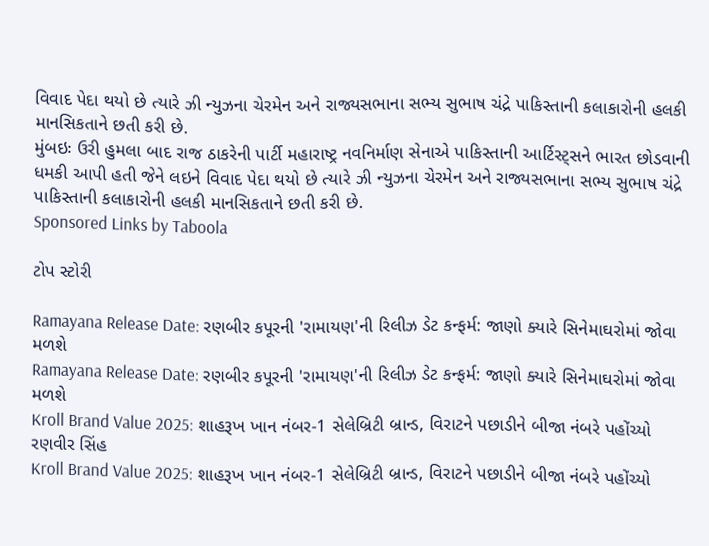વિવાદ પેદા થયો છે ત્યારે ઝી ન્યુઝના ચેરમેન અને રાજ્યસભાના સભ્ય સુભાષ ચંદ્રે પાકિસ્તાની કલાકારોની હલકી માનસિકતાને છતી કરી છે.
મુંબઇઃ ઉરી હુમલા બાદ રાજ ઠાકરેની પાર્ટી મહારાષ્ટ્ર નવનિર્માણ સેનાએ પાકિસ્તાની આર્ટિસ્ટ્સને ભારત છોડવાની ધમકી આપી હતી જેને લઇને વિવાદ પેદા થયો છે ત્યારે ઝી ન્યુઝના ચેરમેન અને રાજ્યસભાના સભ્ય સુભાષ ચંદ્રે પાકિસ્તાની કલાકારોની હલકી માનસિકતાને છતી કરી છે.
Sponsored Links by Taboola

ટોપ સ્ટોરી

Ramayana Release Date: રણબીર કપૂરની 'રામાયણ'ની રિલીઝ ડેટ કન્ફર્મ: જાણો ક્યારે સિનેમાઘરોમાં જોવા મળશે
Ramayana Release Date: રણબીર કપૂરની 'રામાયણ'ની રિલીઝ ડેટ કન્ફર્મ: જાણો ક્યારે સિનેમાઘરોમાં જોવા મળશે
Kroll Brand Value 2025: શાહરૂખ ખાન નંબર-1 સેલેબ્રિટી બ્રાન્ડ, વિરાટને પછાડીને બીજા નંબરે પહોંચ્યો રણવીર સિંહ
Kroll Brand Value 2025: શાહરૂખ ખાન નંબર-1 સેલેબ્રિટી બ્રાન્ડ, વિરાટને પછાડીને બીજા નંબરે પહોંચ્યો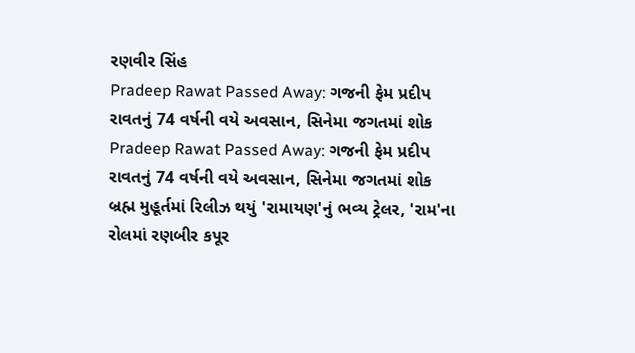રણવીર સિંહ
Pradeep Rawat Passed Away: ગજની ફેમ પ્રદીપ રાવતનું 74 વર્ષની વયે અવસાન, સિનેમા જગતમાં શોક
Pradeep Rawat Passed Away: ગજની ફેમ પ્રદીપ રાવતનું 74 વર્ષની વયે અવસાન, સિનેમા જગતમાં શોક
બ્રહ્મ મુહૂર્તમાં રિલીઝ થયું 'રામાયણ'નું ભવ્ય ટ્રેલર, 'રામ'ના રોલમાં રણબીર કપૂર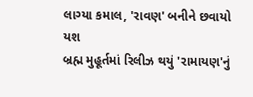લાગ્યા કમાલ, 'રાવણ' બનીને છવાયો યશ
બ્રહ્મ મુહૂર્તમાં રિલીઝ થયું 'રામાયણ'નું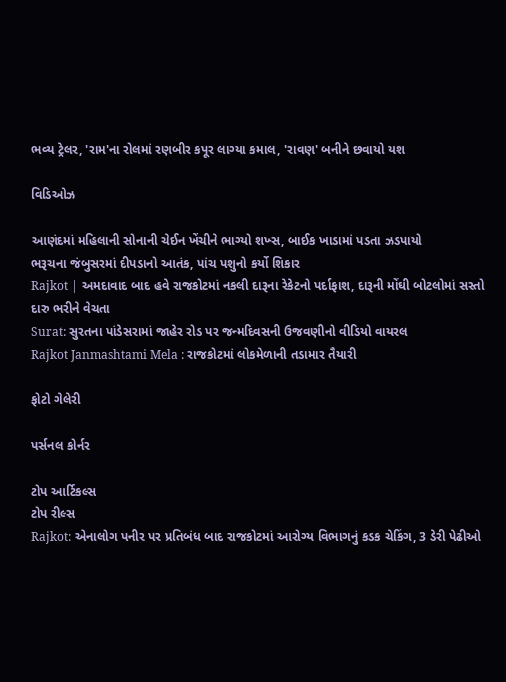ભવ્ય ટ્રેલર, 'રામ'ના રોલમાં રણબીર કપૂર લાગ્યા કમાલ, 'રાવણ' બનીને છવાયો યશ

વિડિઓઝ

આણંદમાં મહિલાની સોનાની ચેઈન ખેંચીને ભાગ્યો શખ્સ, બાઈક ખાડામાં પડતા ઝડપાયો
ભરૂચના જંબુસરમાં દીપડાનો આતંક, પાંચ પશુનો કર્યો શિકાર
Rajkot | અમદાવાદ બાદ હવે રાજકોટમાં નકલી દારૂના રેકેટનો પર્દાફાશ, દારૂની મોંઘી બોટલોમાં સસ્તો દારુ ભરીને વેચતા
Surat: સુરતના પાંડેસરામાં જાહેર રોડ પર જન્મદિવસની ઉજવણીનો વીડિયો વાયરલ
Rajkot Janmashtami Mela : રાજકોટમાં લોકમેળાની તડામાર તૈયારી

ફોટો ગેલેરી

પર્સનલ કોર્નર

ટોપ આર્ટિકલ્સ
ટોપ રીલ્સ
Rajkot: એનાલોગ પનીર પર પ્રતિબંધ બાદ રાજકોટમાં આરોગ્ય વિભાગનું કડક ચેકિંગ, 3 ડેરી પેઢીઓ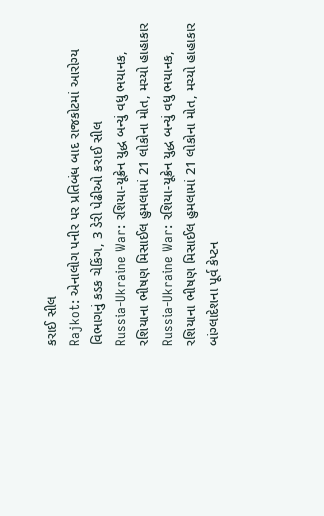કરાઈ સીલ
Rajkot: એનાલોગ પનીર પર પ્રતિબંધ બાદ રાજકોટમાં આરોગ્ય વિભાગનું કડક ચેકિંગ, 3 ડેરી પેઢીઓ કરાઈ સીલ
Russia-Ukraine War: રશિયા-યૂક્રેન યુદ્ધ બન્યું વધુ ભયાનક, રશિયાના ભીષણ મિસાઈલ હુમલામાં 21 લોકોના મોત, મચ્યો હાહાકાર
Russia-Ukraine War: રશિયા-યૂક્રેન યુદ્ધ બન્યું વધુ ભયાનક, રશિયાના ભીષણ મિસાઈલ હુમલામાં 21 લોકોના મોત, મચ્યો હાહાકાર
બાંગ્લાદેશના પૂર્વ કેપ્ટન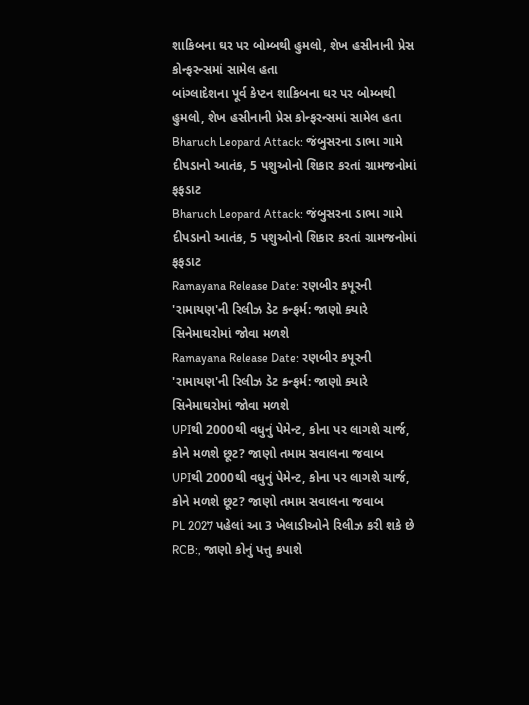શાકિબના ઘર પર બોમ્બથી હુમલો, શેખ હસીનાની પ્રેસ કોન્ફરન્સમાં સામેલ હતા
બાંગ્લાદેશના પૂર્વ કેપ્ટન શાકિબના ઘર પર બોમ્બથી હુમલો, શેખ હસીનાની પ્રેસ કોન્ફરન્સમાં સામેલ હતા
Bharuch Leopard Attack: જંબુસરના ડાભા ગામે દીપડાનો આતંક, 5 પશુઓનો શિકાર કરતાં ગ્રામજનોમાં ફફડાટ
Bharuch Leopard Attack: જંબુસરના ડાભા ગામે દીપડાનો આતંક, 5 પશુઓનો શિકાર કરતાં ગ્રામજનોમાં ફફડાટ
Ramayana Release Date: રણબીર કપૂરની 'રામાયણ'ની રિલીઝ ડેટ કન્ફર્મ: જાણો ક્યારે સિનેમાઘરોમાં જોવા મળશે
Ramayana Release Date: રણબીર કપૂરની 'રામાયણ'ની રિલીઝ ડેટ કન્ફર્મ: જાણો ક્યારે સિનેમાઘરોમાં જોવા મળશે
UPIથી 2000થી વધુનું પેમેન્ટ, કોના પર લાગશે ચાર્જ, કોને મળશે છૂટ? જાણો તમામ સવાલના જવાબ
UPIથી 2000થી વધુનું પેમેન્ટ, કોના પર લાગશે ચાર્જ, કોને મળશે છૂટ? જાણો તમામ સવાલના જવાબ
PL 2027 પહેલાં આ 3 ખેલાડીઓને રિલીઝ કરી શકે છે RCB:, જાણો કોનું પત્તુ કપાશે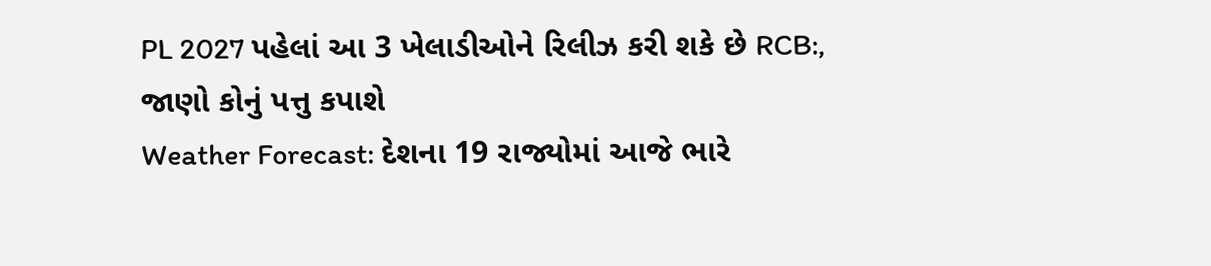PL 2027 પહેલાં આ 3 ખેલાડીઓને રિલીઝ કરી શકે છે RCB:, જાણો કોનું પત્તુ કપાશે
Weather Forecast: દેશના 19 રાજ્યોમાં આજે ભારે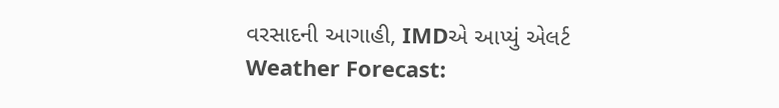વરસાદની આગાહી, IMDએ આપ્યું એલર્ટ
Weather Forecast: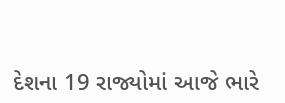દેશના 19 રાજ્યોમાં આજે ભારે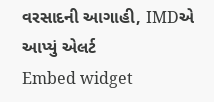વરસાદની આગાહી, IMDએ આપ્યું એલર્ટ
Embed widget